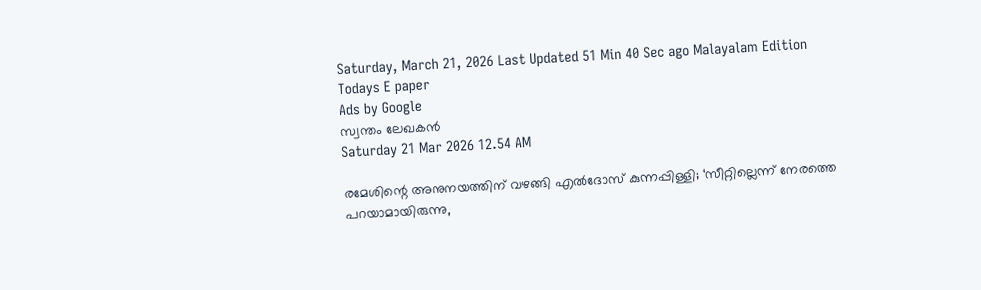Saturday, March 21, 2026 Last Updated 51 Min 40 Sec ago Malayalam Edition
Todays E paper
Ads by Google
സ്വന്തം ലേഖകന്‍
Saturday 21 Mar 2026 12.54 AM

രമേശിന്റെ അനുനയത്തിന് വഴങ്ങി എൽദോസ് കുന്നപ്പിള്ളി; ‘സീറ്റില്ലെന്ന് നേരത്തെ പറയാമായിരുന്നു,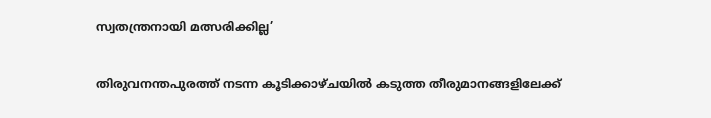സ്വതന്ത്രനായി മത്സരിക്കില്ല’

തിരുവനന്തപുരത്ത് നടന്ന കൂടിക്കാഴ്ചയില്‍ കടുത്ത തീരുമാനങ്ങളിലേക്ക്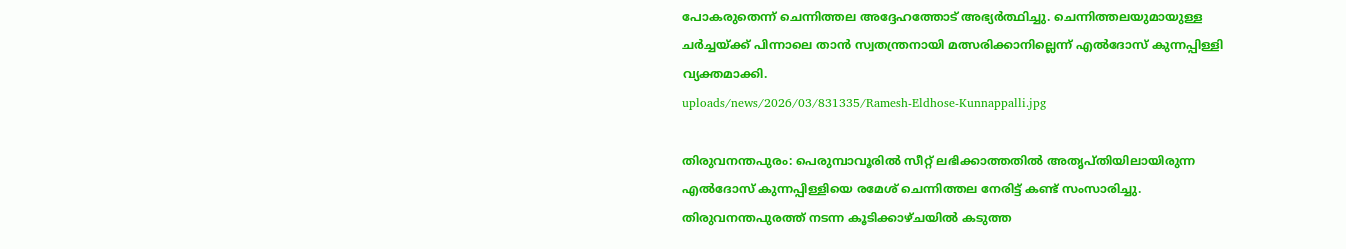പോകരുതെന്ന് ചെന്നിത്തല അദ്ദേഹത്തോട് അഭ്യര്‍ത്ഥിച്ചു. ചെന്നിത്തലയുമായുള്ള ചര്‍ച്ചയ്ക്ക് പിന്നാലെ താന്‍ സ്വതന്ത്രനായി മത്സരിക്കാനില്ലെന്ന് എല്‍ദോസ് കുന്നപ്പിള്ളി വ്യക്തമാക്കി.
uploads/news/2026/03/831335/Ramesh-Eldhose-Kunnappalli.jpg

തിരുവനന്തപുരം: പെരുമ്പാവൂരില്‍ സീറ്റ് ലഭിക്കാത്തതില്‍ അതൃപ്തിയിലായിരുന്ന എല്‍ദോസ് കുന്നപ്പിള്ളിയെ രമേശ് ചെന്നിത്തല നേരിട്ട് കണ്ട് സംസാരിച്ചു. തിരുവനന്തപുരത്ത് നടന്ന കൂടിക്കാഴ്ചയില്‍ കടുത്ത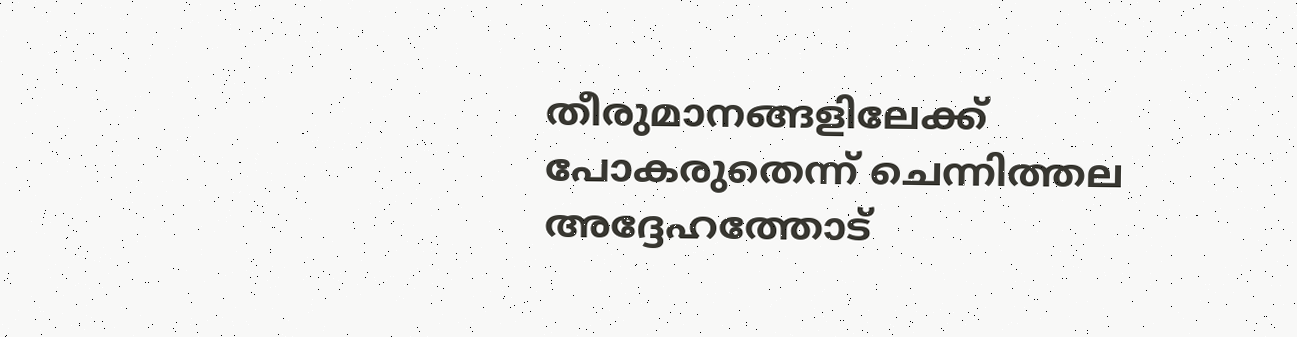തീരുമാനങ്ങളിലേക്ക് പോകരുതെന്ന് ചെന്നിത്തല അദ്ദേഹത്തോട്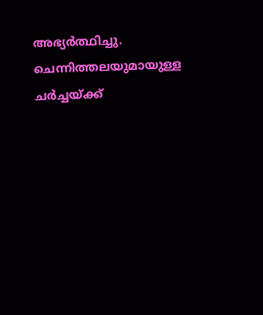അഭ്യര്‍ത്ഥിച്ചു. ചെന്നിത്തലയുമായുള്ള ചര്‍ച്ചയ്ക്ക്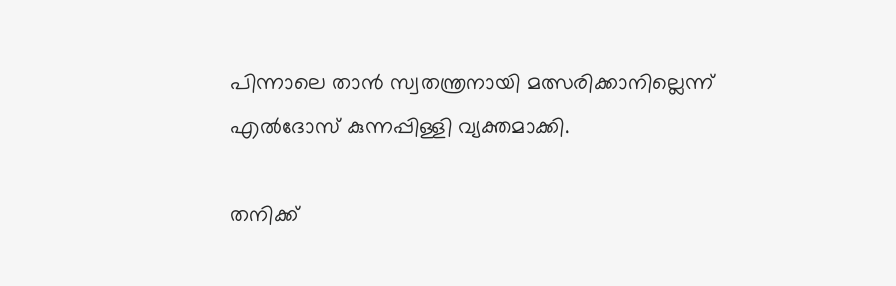പിന്നാലെ താന്‍ സ്വതന്ത്രനായി മത്സരിക്കാനില്ലെന്ന് എല്‍ദോസ് കുന്നപ്പിള്ളി വ്യക്തമാക്കി.

തനിക്ക്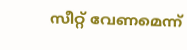സീറ്റ് വേണമെന്ന്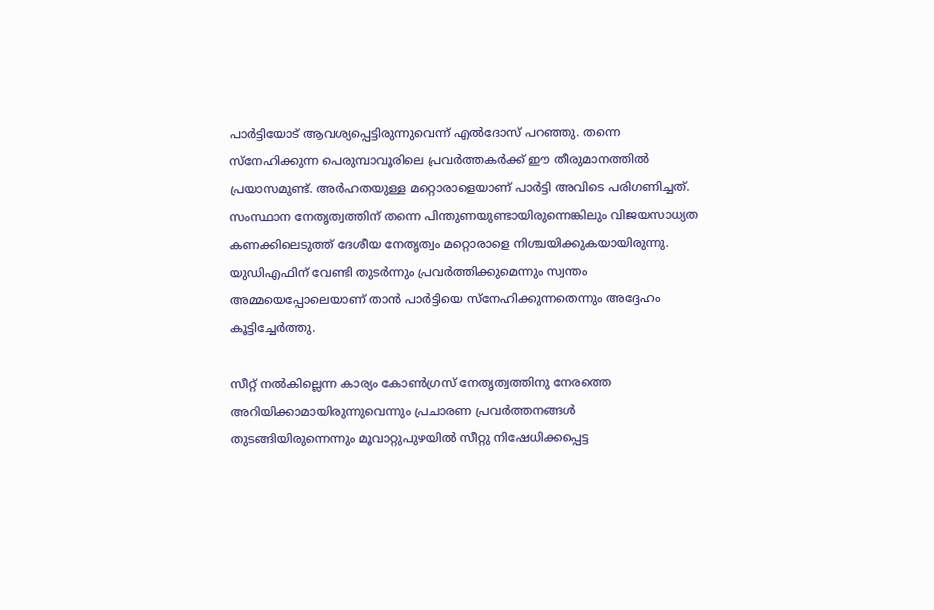പാര്‍ട്ടിയോട് ആവശ്യപ്പെട്ടിരുന്നുവെന്ന് എല്‍ദോസ് പറഞ്ഞു. തന്നെ സ്നേഹിക്കുന്ന പെരുമ്പാവൂരിലെ പ്രവര്‍ത്തകര്‍ക്ക് ഈ തീരുമാനത്തില്‍ പ്രയാസമുണ്ട്. അര്‍ഹതയുള്ള മറ്റൊരാളെയാണ് പാര്‍ട്ടി അവിടെ പരിഗണിച്ചത്. സംസ്ഥാന നേതൃത്വത്തിന് തന്നെ പിന്തുണയുണ്ടായിരുന്നെങ്കിലും വിജയസാധ്യത കണക്കിലെടുത്ത് ദേശീയ നേതൃത്വം മറ്റൊരാളെ നിശ്ചയിക്കുകയായിരുന്നു. യുഡിഎഫിന് വേണ്ടി തുടര്‍ന്നും പ്രവര്‍ത്തിക്കുമെന്നും സ്വന്തം അമ്മയെപ്പോലെയാണ് താന്‍ പാര്‍ട്ടിയെ സ്നേഹിക്കുന്നതെന്നും അദ്ദേഹം കൂട്ടിച്ചേര്‍ത്തു.

സീറ്റ് നല്‍കില്ലെന്ന കാര്യം കോണ്‍ഗ്രസ് നേതൃത്വത്തിനു നേരത്തെ അറിയിക്കാമായിരുന്നുവെന്നും പ്രചാരണ പ്രവര്‍ത്തനങ്ങള്‍ തുടങ്ങിയിരുന്നെന്നും മൂവാറ്റുപുഴയില്‍ സീറ്റു നിഷേധിക്കപ്പെട്ട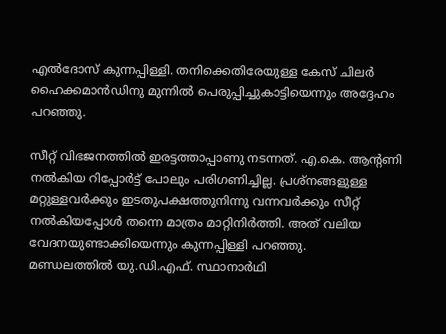എല്‍ദോസ് കുന്നപ്പിള്ളി. തനിക്കെതിരേയുള്ള കേസ് ചിലര്‍ ഹൈക്കമാന്‍ഡിനു മുന്നില്‍ പെരുപ്പിച്ചുകാട്ടിയെന്നും അദ്ദേഹം പറഞ്ഞു.

സീറ്റ് വിഭജനത്തില്‍ ഇരട്ടത്താപ്പാണു നടന്നത്. എ.കെ. ആന്റണി നല്‍കിയ റിപ്പോര്‍ട്ട് പോലും പരിഗണിച്ചില്ല. പ്രശ്‌നങ്ങളുള്ള മറ്റുള്ളവര്‍ക്കും ഇടതുപക്ഷത്തുനിന്നു വന്നവര്‍ക്കും സീറ്റ് നല്‍കിയപ്പോള്‍ തന്നെ മാത്രം മാറ്റിനിര്‍ത്തി. അത് വലിയ വേദനയുണ്ടാക്കിയെന്നും കുന്നപ്പിള്ളി പറഞ്ഞു.
മണ്ഡലത്തില്‍ യു.ഡി.എഫ്. സ്ഥാനാര്‍ഥി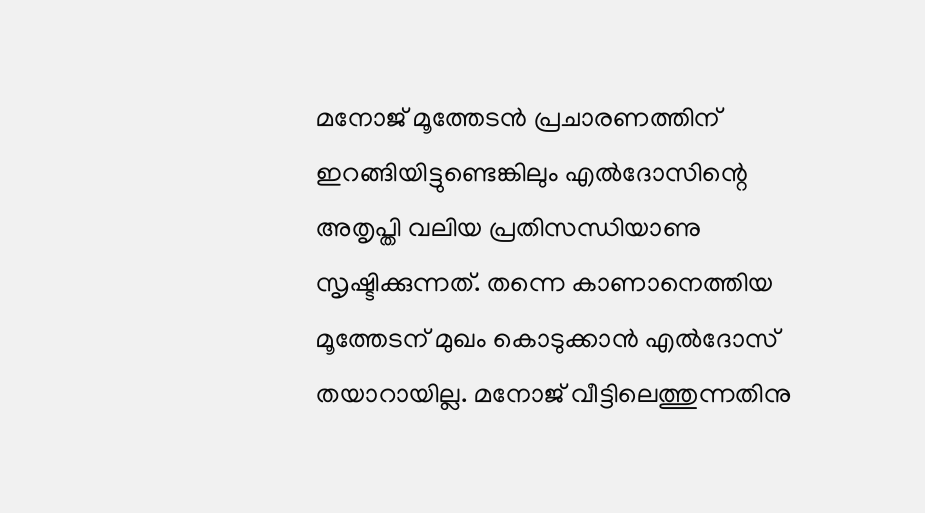മനോജ് മൂത്തേടന്‍ പ്രചാരണത്തിന് ഇറങ്ങിയിട്ടുണ്ടെങ്കിലും എല്‍ദോസിന്റെ അതൃപ്തി വലിയ പ്രതിസന്ധിയാണു സൃഷ്ടിക്കുന്നത്. തന്നെ കാണാനെത്തിയ മൂത്തേടന് മുഖം കൊടുക്കാന്‍ എല്‍ദോസ് തയാറായില്ല. മനോജ് വീട്ടിലെത്തുന്നതിനു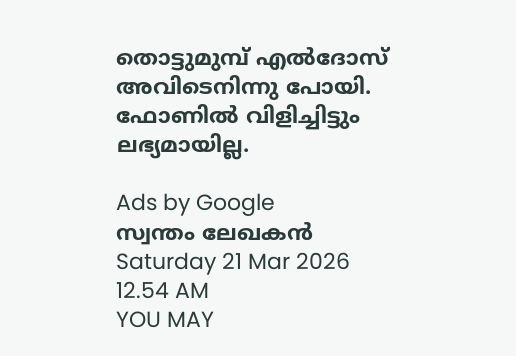തൊട്ടുമുമ്പ് എല്‍ദോസ് അവിടെനിന്നു പോയി. ഫോണില്‍ വിളിച്ചിട്ടും ലഭ്യമായില്ല.

Ads by Google
സ്വന്തം ലേഖകന്‍
Saturday 21 Mar 2026 12.54 AM
YOU MAY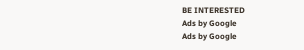BE INTERESTED
Ads by Google
Ads by Google